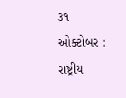૩૧ ઓક્ટોબર : રાષ્ટ્રીય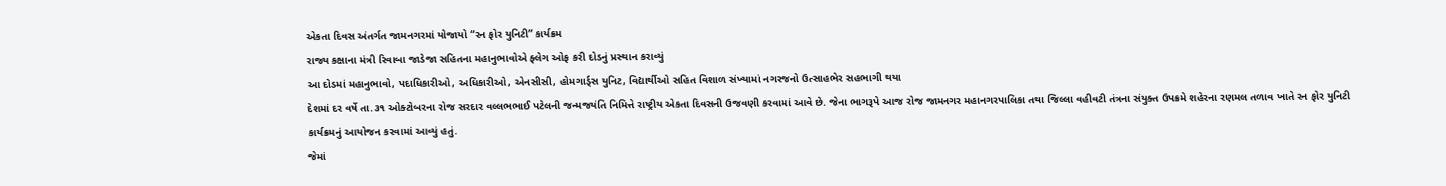એકતા દિવસ અંતર્ગત જામનગરમાં યોજાયો “રન ફોર યુનિટી” કાર્યક્રમ
રાજ્ય કક્ષાના મંત્રી રિવાબા જાડેજા સહિતના મહાનુભાવોએ ફ્લેગ ઓફ કરી દોડનું પ્રસ્થાન કરાવ્યું
આ દોડમાં મહાનુભાવો, પદાધિકારીઓ, અધિકારીઓ, એનસીસી, હોમગાર્ડ્સ યુનિટ, વિદ્યાર્થીઓ સહિત વિશાળ સંખ્યામાં નગરજનો ઉત્સાહભેર સહભાગી થયા
દેશમાં દર વર્ષે તા.૩૧ ઓક્ટોબરના રોજ સરદાર વલ્લભભાઈ પટેલની જન્મજયંતિ નિમિત્તે રાષ્ટ્રીય એકતા દિવસની ઉજવણી કરવામાં આવે છે. જેના ભાગરૂપે આજ રોજ જામનગર મહાનગરપાલિકા તથા જિલ્લા વહીવટી તંત્રના સંયુક્ત ઉપક્રમે શહેરના રણમલ તળાવ ખાતે રન ફોર યુનિટી કાર્યક્રમનું આયોજન કરવામાં આવ્યું હતું.
જેમાં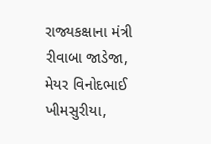રાજ્યકક્ષાના મંત્રી રીવાબા જાડેજા, મેયર વિનોદભાઈ ખીમસુરીયા,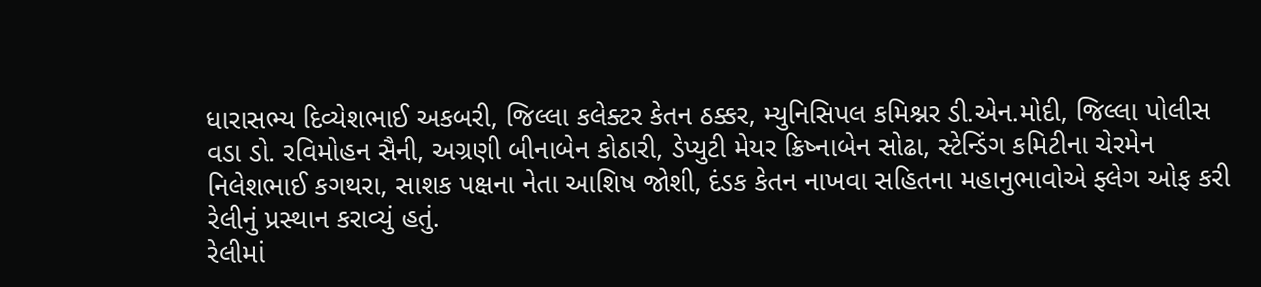ધારાસભ્ય દિવ્યેશભાઈ અકબરી, જિલ્લા કલેક્ટર કેતન ઠક્કર, મ્યુનિસિપલ કમિશ્નર ડી.એન.મોદી, જિલ્લા પોલીસ વડા ડો. રવિમોહન સૈની, અગ્રણી બીનાબેન કોઠારી, ડેપ્યુટી મેયર ક્રિષ્નાબેન સોઢા, સ્ટેન્ડિંગ કમિટીના ચેરમેન નિલેશભાઈ કગથરા, સાશક પક્ષના નેતા આશિષ જોશી, દંડક કેતન નાખવા સહિતના મહાનુભાવોએ ફ્લેગ ઓફ કરી રેલીનું પ્રસ્થાન કરાવ્યું હતું.
રેલીમાં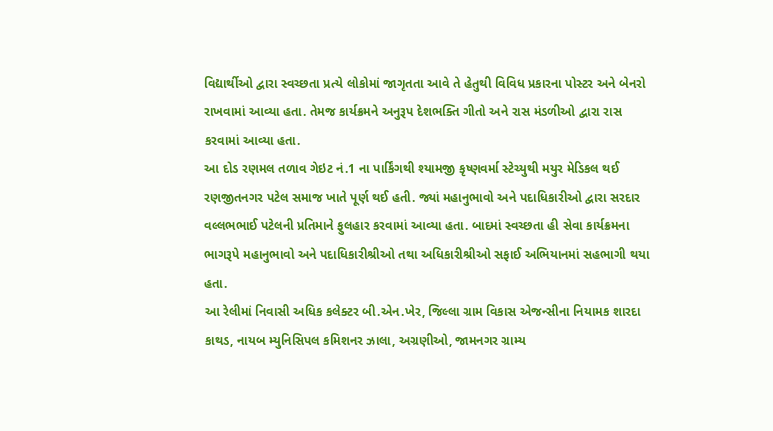વિદ્યાર્થીઓ દ્વારા સ્વચ્છતા પ્રત્યે લોકોમાં જાગૃતતા આવે તે હેતુથી વિવિધ પ્રકારના પોસ્ટર અને બેનરો રાખવામાં આવ્યા હતા. તેમજ કાર્યક્રમને અનુરૂપ દેશભક્તિ ગીતો અને રાસ મંડળીઓ દ્વારા રાસ કરવામાં આવ્યા હતા.
આ દોડ રણમલ તળાવ ગેઇટ નં.1 ના પાર્કિંગથી શ્યામજી કૃષ્ણવર્મા સ્ટેચ્યુથી મયુર મેડિકલ થઈ રણજીતનગર પટેલ સમાજ ખાતે પૂર્ણ થઈ હતી. જ્યાં મહાનુભાવો અને પદાધિકારીઓ દ્વારા સરદાર વલ્લભભાઈ પટેલની પ્રતિમાને ફુલહાર કરવામાં આવ્યા હતા. બાદમાં સ્વચ્છતા હી સેવા કાર્યક્રમના ભાગરૂપે મહાનુભાવો અને પદાધિકારીશ્રીઓ તથા અધિકારીશ્રીઓ સફાઈ અભિયાનમાં સહભાગી થયા હતા.
આ રેલીમાં નિવાસી અધિક કલેક્ટર બી.એન.ખેર, જિલ્લા ગ્રામ વિકાસ એજન્સીના નિયામક શારદા કાથડ, નાયબ મ્યુનિસિપલ કમિશનર ઝાલા, અગ્રણીઓ, જામનગર ગ્રામ્ય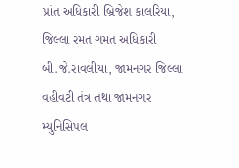પ્રાંત અધિકારી બ્રિજેશ કાલરિયા, જિલ્લા રમત ગમત અધિકારી બી.જે.રાવલીયા, જામનગર જિલ્લા વહીવટી તંત્ર તથા જામનગર મ્યુનિસિપલ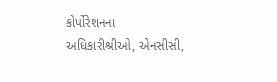કોર્પોરેશનના અધિકારીશ્રીઓ, એનસીસી,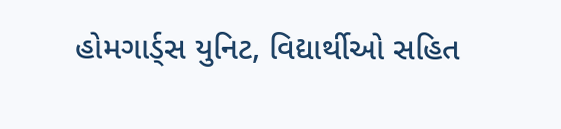હોમગાર્ડ્સ યુનિટ, વિદ્યાર્થીઓ સહિત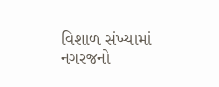વિશાળ સંખ્યામાં નગરજનો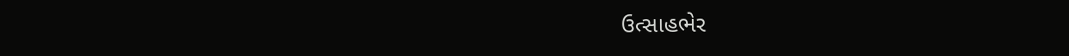ઉત્સાહભેર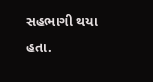સહભાગી થયા હતા.